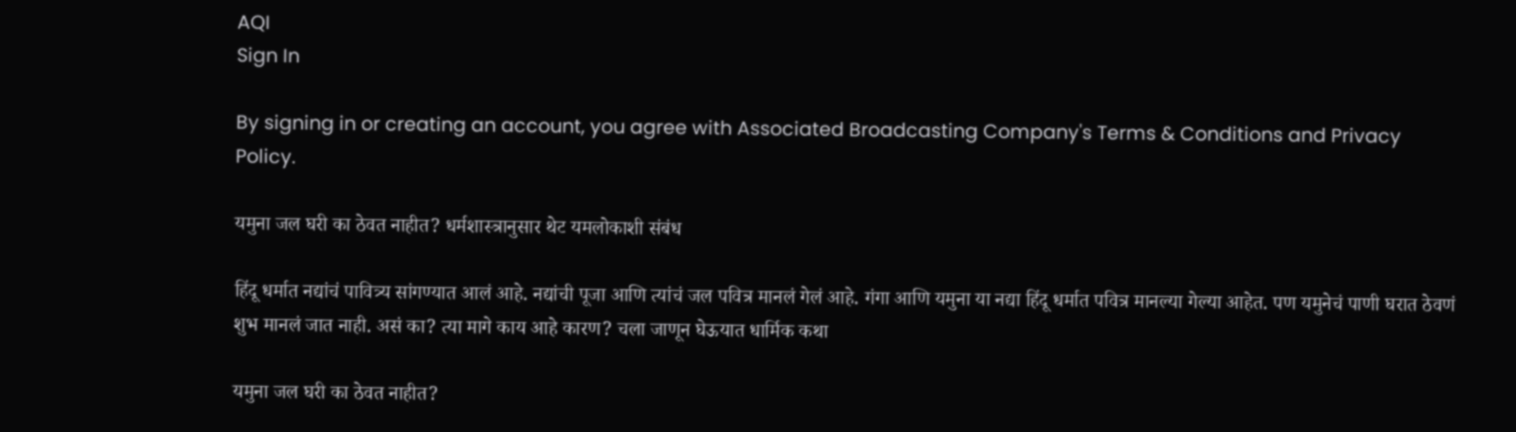AQI
Sign In

By signing in or creating an account, you agree with Associated Broadcasting Company's Terms & Conditions and Privacy Policy.

यमुना जल घरी का ठेवत नाहीत? धर्मशास्त्रानुसार थेट यमलोकाशी संबंध

हिंदू धर्मात नद्यांचं पावित्र्य सांगण्यात आलं आहे. नद्यांची पूजा आणि त्यांचं जल पवित्र मानलं गेलं आहे. गंगा आणि यमुना या नद्या हिंदू धर्मात पवित्र मानल्या गेल्या आहेत. पण यमुनेचं पाणी घरात ठेवणं शुभ मानलं जात नाही. असं का? त्या मागे काय आहे कारण? चला जाणून घेऊयात धार्मिक कथा

यमुना जल घरी का ठेवत नाहीत?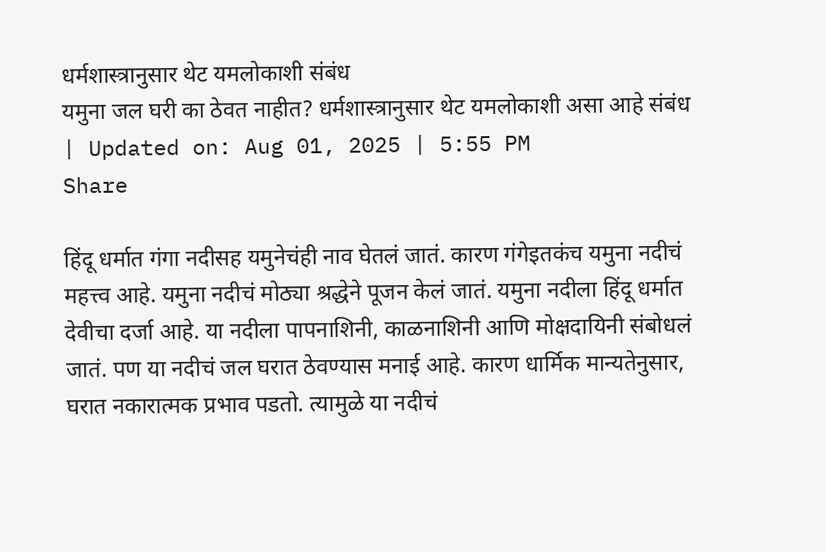धर्मशास्त्रानुसार थेट यमलोकाशी संबंध
यमुना जल घरी का ठेवत नाहीत? धर्मशास्त्रानुसार थेट यमलोकाशी असा आहे संबंध
| Updated on: Aug 01, 2025 | 5:55 PM
Share

हिंदू धर्मात गंगा नदीसह यमुनेचंही नाव घेतलं जातं. कारण गंगेइतकंच यमुना नदीचं महत्त्व आहे. यमुना नदीचं मोठ्या श्रद्धेने पूजन केलं जातं. यमुना नदीला हिंदू धर्मात देवीचा दर्जा आहे. या नदीला पापनाशिनी, काळनाशिनी आणि मोक्षदायिनी संबोधलं जातं. पण या नदीचं जल घरात ठेवण्यास मनाई आहे. कारण धार्मिक मान्यतेनुसार, घरात नकारात्मक प्रभाव पडतो. त्यामुळे या नदीचं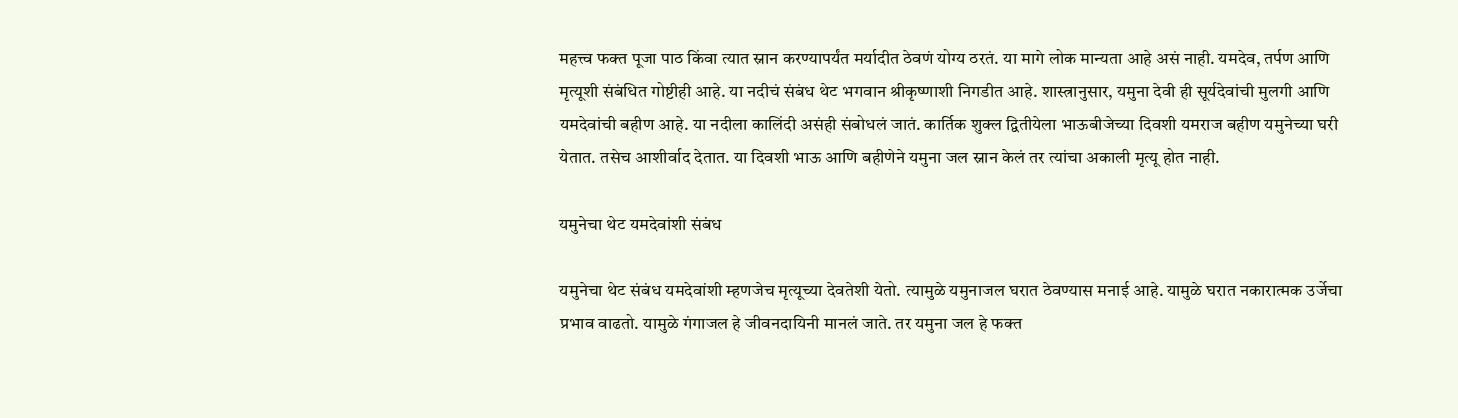महत्त्व फक्त पूजा पाठ किंवा त्यात स्नान करण्यापर्यंत मर्यादीत ठेवणं योग्य ठरतं. या मागे लोक मान्यता आहे असं नाही. यमदेव, तर्पण आणि मृत्यूशी संबंधित गोष्टीही आहे. या नदीचं संबंध थेट भगवान श्रीकृष्णाशी निगडीत आहे. शास्त्रानुसार, यमुना देवी ही सूर्यदेवांची मुलगी आणि यमदेवांची बहीण आहे. या नदीला कालिंदी असंही संबोधलं जातं. कार्तिक शुक्ल द्वितीयेला भाऊबीजेच्या दिवशी यमराज बहीण यमुनेच्या घरी येतात. तसेच आशीर्वाद देतात. या दिवशी भाऊ आणि बहीणेने यमुना जल स्नान केलं तर त्यांचा अकाली मृत्यू होत नाही.

यमुनेचा थेट यमदेवांशी संबंध

यमुनेचा थेट संबंध यमदेवांशी म्हणजेच मृत्यूच्या देवतेशी येतो. त्यामुळे यमुनाजल घरात ठेवण्यास मनाई आहे. यामुळे घरात नकारात्मक उर्जेचा प्रभाव वाढतो. यामुळे गंगाजल हे जीवनदायिनी मानलं जाते. तर यमुना जल हे फक्त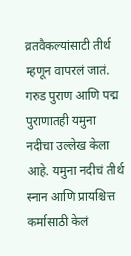व्रतवैकल्यांसाटी तीर्थ म्हणून वापरलं जातं. गरुड पुराण आणि पद्म पुराणातही यमुना नदीचा उल्लेख केला आहे. यमुना नदीचं तीर्थ स्नान आणि प्रायश्चित्त कर्मासाठी केलं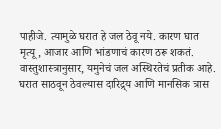पाहीजे. त्यामुळे घरात हे जल ठेवू नये. कारण घात मृत्यू, आजार आणि भांडणाचं कारण ठरू शकतं. वास्तुशास्त्रानुसार, यमुनेचं जल अस्थिरतेचं प्रतीक आहे. घरात साठवून ठेवल्यास दारिद्र्य आणि मानसिक त्रास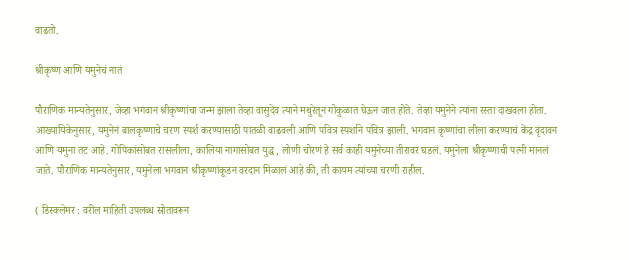वाढतो.

श्रीकृष्ण आणि यमुनेचं नातं

पौराणिक मान्यतेनुसार, जेव्हा भगवान श्रीकृष्णांचा जन्म झाला तेव्हा वासुदेव त्याने मथुरेतून गोकुळात घेऊन जात होते. तेव्हा यमुनेने त्यांना रस्ता दाखवला होता. आख्यायिकेनुसार, यमुनेनं बालकृष्णाचे चरण स्पर्श करण्यासाठी पातळी वाढवली आणि पवित्र स्पर्शाने पवित्र झाली. भगवान कृष्णांचा लीला करण्याचं केंद्र वृंदावन आणि यमुना तट आहे. गोपिकांसोबत रासलीला, कालिया नागासोबत युद्ध, लोणी चोरणं हे सर्व काही यमुनेच्या तीरावर घडलं. यमुनेला श्रीकृष्णाची पत्नी मानलं जाते. पौराणिक मान्यतेनुसार, यमुनेला भगवान श्रीकृष्णांकूडन वरदान मिळालं आहे की, ती कायम त्यांच्या चरणी राहील.

( डिस्क्लेमर : वरील माहिती उपलब्ध स्रोतावरून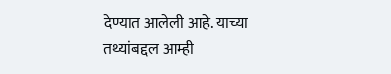देण्यात आलेली आहे. याच्या तथ्यांबद्दल आम्ही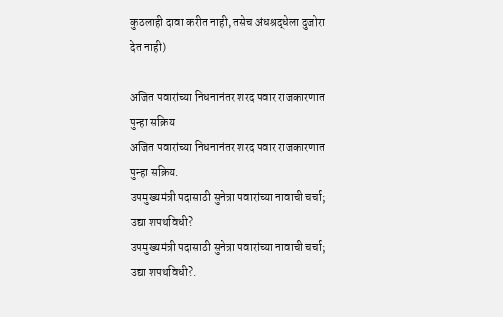कुठलाही दावा करीत नाही, तसेच अंधश्रद्धेला दुजोरा देत नाही)

अजित पवारांच्या निधनानंतर शरद पवार राजकारणात पुन्हा सक्रिय
अजित पवारांच्या निधनानंतर शरद पवार राजकारणात पुन्हा सक्रिय.
उपमुख्यमंत्री पदासाठी सुनेत्रा पवारांच्या नावाची चर्चा; उद्या शपथविधी?
उपमुख्यमंत्री पदासाठी सुनेत्रा पवारांच्या नावाची चर्चा; उद्या शपथविधी?.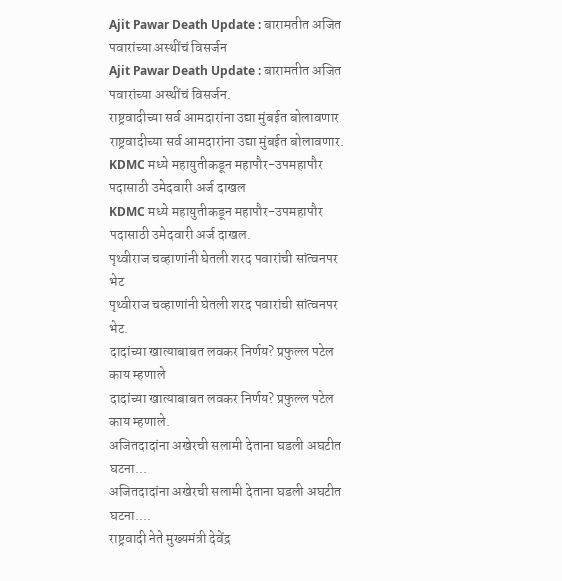Ajit Pawar Death Update : बारामतीत अजित पवारांच्या अस्थींचं विसर्जन
Ajit Pawar Death Update : बारामतीत अजित पवारांच्या अस्थींचं विसर्जन.
राष्ट्रवादीच्या सर्व आमदारांना उद्या मुंबईत बोलावणार
राष्ट्रवादीच्या सर्व आमदारांना उद्या मुंबईत बोलावणार.
KDMC मध्ये महायुतीकडून महापौर-उपमहापौर पदासाठी उमेदवारी अर्ज दाखल
KDMC मध्ये महायुतीकडून महापौर-उपमहापौर पदासाठी उमेदवारी अर्ज दाखल.
पृथ्वीराज चव्हाणांनी घेतली शरद पवारांची सांत्वनपर भेट
पृथ्वीराज चव्हाणांनी घेतली शरद पवारांची सांत्वनपर भेट.
दादांच्या खात्याबाबत लवकर निर्णय? प्रफुल्ल पटेल काय म्हणाले
दादांच्या खात्याबाबत लवकर निर्णय? प्रफुल्ल पटेल काय म्हणाले.
अजितदादांना अखेरची सलामी देताना घडली अघटीत घटना...
अजितदादांना अखेरची सलामी देताना घडली अघटीत घटना....
राष्ट्रवादी नेते मुख्यमंत्री देवेंद्र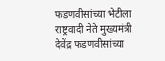फडणवीसांच्या भेटीला
राष्ट्रवादी नेते मुख्यमंत्री देवेंद्र फडणवीसांच्या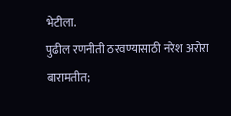भेटीला.
पुढील रणनीती ठरवण्यासाठी नरेश अरोरा बारामतीत;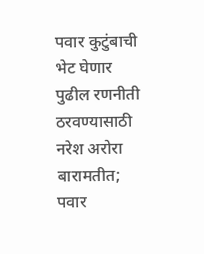पवार कुटुंबाची भेट घेणार
पुढील रणनीती ठरवण्यासाठी नरेश अरोरा बारामतीत; पवार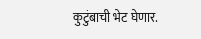कुटुंबाची भेट घेणार.